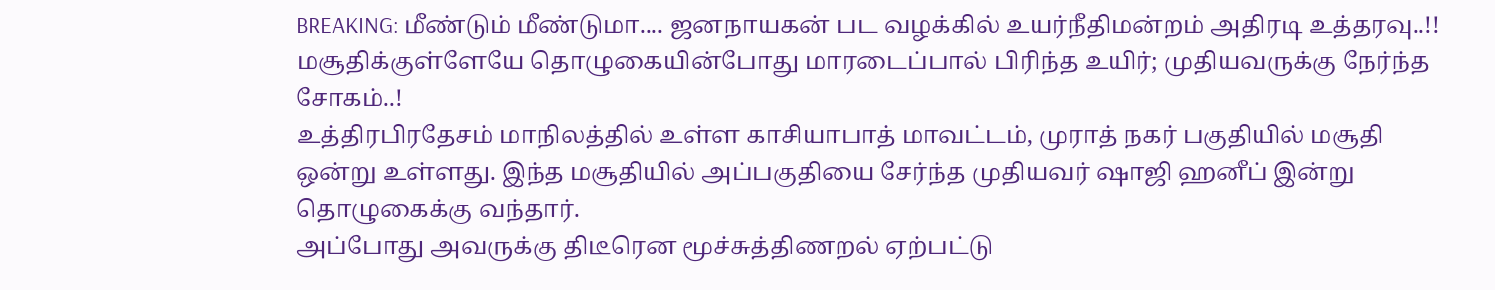BREAKING: மீண்டும் மீண்டுமா.... ஜனநாயகன் பட வழக்கில் உயர்நீதிமன்றம் அதிரடி உத்தரவு..!!
மசூதிக்குள்ளேயே தொழுகையின்போது மாரடைப்பால் பிரிந்த உயிர்; முதியவருக்கு நேர்ந்த சோகம்..!
உத்திரபிரதேசம் மாநிலத்தில் உள்ள காசியாபாத் மாவட்டம், முராத் நகர் பகுதியில் மசூதி ஒன்று உள்ளது. இந்த மசூதியில் அப்பகுதியை சேர்ந்த முதியவர் ஷாஜி ஹனீப் இன்று தொழுகைக்கு வந்தார்.
அப்போது அவருக்கு திடீரென மூச்சுத்திணறல் ஏற்பட்டு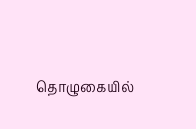தொழுகையில்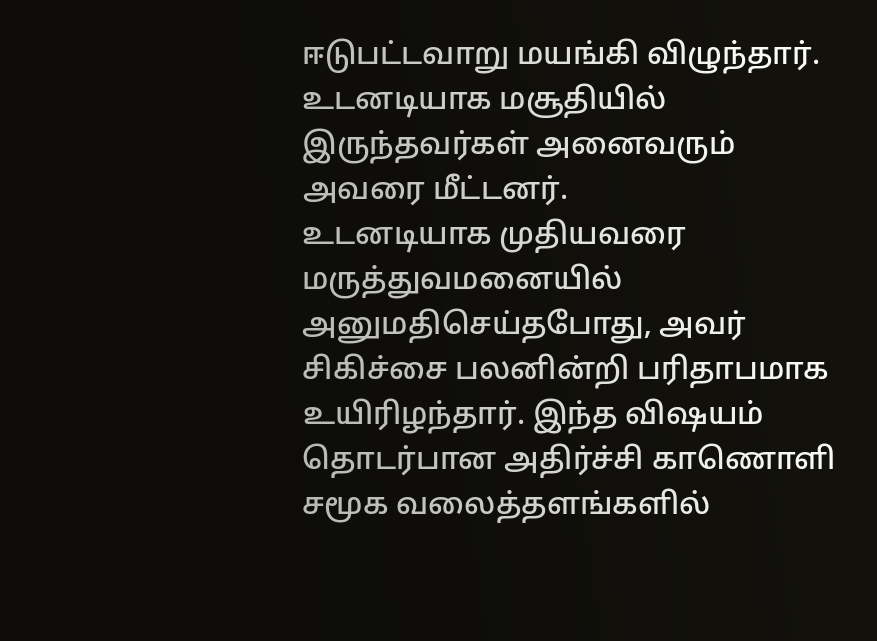ஈடுபட்டவாறு மயங்கி விழுந்தார். உடனடியாக மசூதியில் இருந்தவர்கள் அனைவரும் அவரை மீட்டனர்.
உடனடியாக முதியவரை மருத்துவமனையில் அனுமதிசெய்தபோது, அவர் சிகிச்சை பலனின்றி பரிதாபமாக உயிரிழந்தார். இந்த விஷயம் தொடர்பான அதிர்ச்சி காணொளி சமூக வலைத்தளங்களில்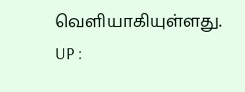வெளியாகியுள்ளது.
UP :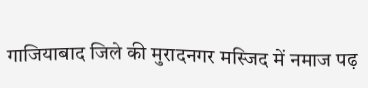गाजियाबाद जिले की मुरादनगर मस्जिद में नमाज पढ़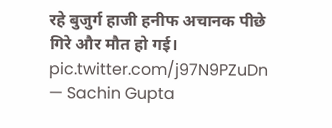रहे बुजुर्ग हाजी हनीफ अचानक पीछे गिरे और मौत हो गई। pic.twitter.com/j97N9PZuDn
— Sachin Gupta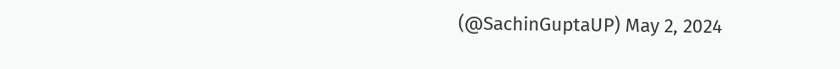(@SachinGuptaUP) May 2, 2024